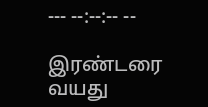--- --:--:-- --

இரண்டரை வயது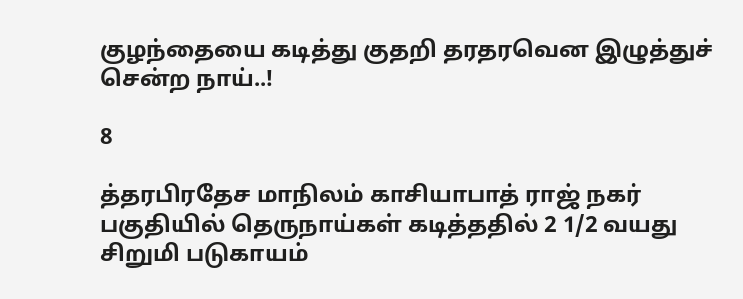குழந்தையை கடித்து குதறி தரதரவென இழுத்துச் சென்ற நாய்..!

8

த்தரபிரதேச மாநிலம் காசியாபாத் ராஜ் நகர் பகுதியில் தெருநாய்கள் கடித்ததில் 2 1/2 வயது சிறுமி படுகாயம்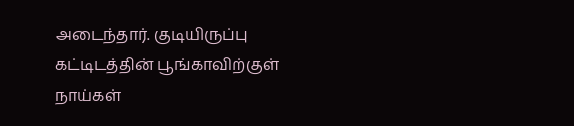அடைந்தார். குடியிருப்பு கட்டிடத்தின் பூங்காவிற்குள் நாய்கள்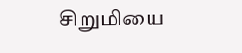சிறுமியை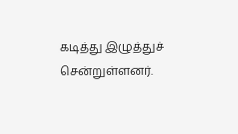கடித்து இழுத்துச் சென்றுள்ளனர்.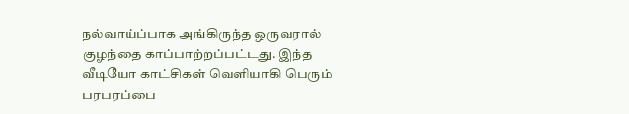நல்வாய்ப்பாக அங்கிருந்த ஒருவரால் குழந்தை காப்பாற்றப்பட்டது. இந்த வீடியோ காட்சிகள் வெளியாகி பெரும் பரபரப்பை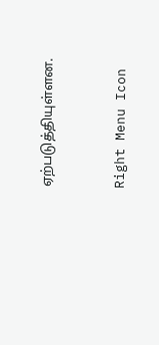ஏற்படுத்தியுள்ளன.



Right Menu Icon